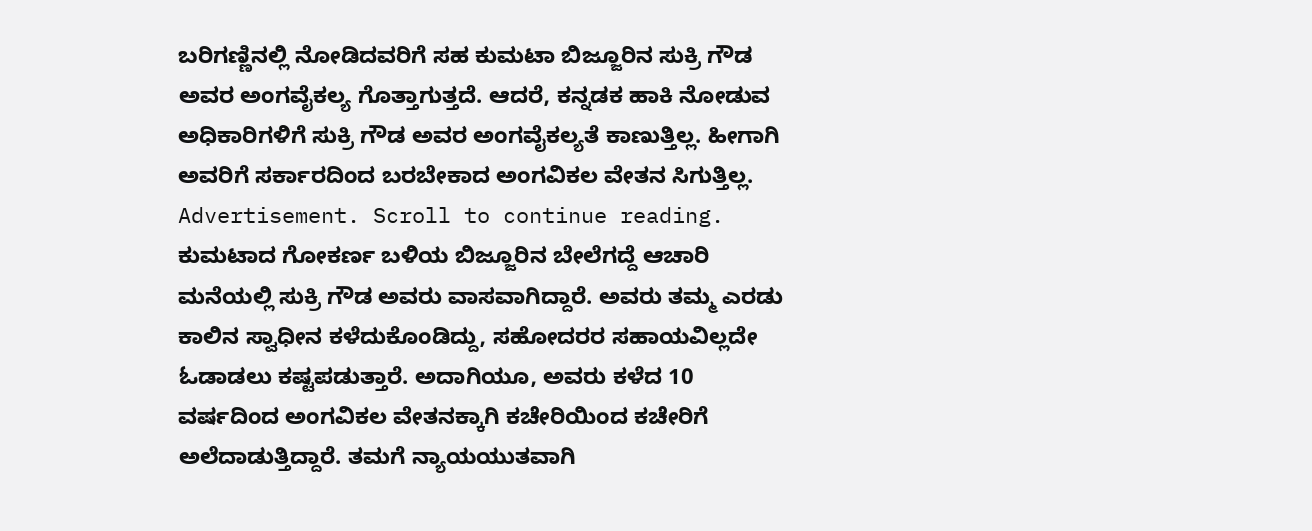ಬರಿಗಣ್ಣಿನಲ್ಲಿ ನೋಡಿದವರಿಗೆ ಸಹ ಕುಮಟಾ ಬಿಜ್ಜೂರಿನ ಸುಕ್ರಿ ಗೌಡ ಅವರ ಅಂಗವೈಕಲ್ಯ ಗೊತ್ತಾಗುತ್ತದೆ. ಆದರೆ, ಕನ್ನಡಕ ಹಾಕಿ ನೋಡುವ ಅಧಿಕಾರಿಗಳಿಗೆ ಸುಕ್ರಿ ಗೌಡ ಅವರ ಅಂಗವೈಕಲ್ಯತೆ ಕಾಣುತ್ತಿಲ್ಲ. ಹೀಗಾಗಿ ಅವರಿಗೆ ಸರ್ಕಾರದಿಂದ ಬರಬೇಕಾದ ಅಂಗವಿಕಲ ವೇತನ ಸಿಗುತ್ತಿಲ್ಲ.
Advertisement. Scroll to continue reading.
ಕುಮಟಾದ ಗೋಕರ್ಣ ಬಳಿಯ ಬಿಜ್ಜೂರಿನ ಬೇಲೆಗದ್ದೆ ಆಚಾರಿ ಮನೆಯಲ್ಲಿ ಸುಕ್ರಿ ಗೌಡ ಅವರು ವಾಸವಾಗಿದ್ದಾರೆ. ಅವರು ತಮ್ಮ ಎರಡು ಕಾಲಿನ ಸ್ವಾಧೀನ ಕಳೆದುಕೊಂಡಿದ್ದು, ಸಹೋದರರ ಸಹಾಯವಿಲ್ಲದೇ ಓಡಾಡಲು ಕಷ್ಟಪಡುತ್ತಾರೆ. ಅದಾಗಿಯೂ, ಅವರು ಕಳೆದ 10 ವರ್ಷದಿಂದ ಅಂಗವಿಕಲ ವೇತನಕ್ಕಾಗಿ ಕಚೇರಿಯಿಂದ ಕಚೇರಿಗೆ ಅಲೆದಾಡುತ್ತಿದ್ದಾರೆ. ತಮಗೆ ನ್ಯಾಯಯುತವಾಗಿ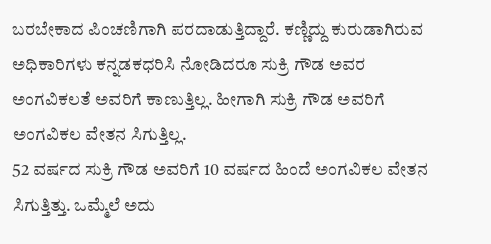ಬರಬೇಕಾದ ಪಿಂಚಣಿಗಾಗಿ ಪರದಾಡುತ್ತಿದ್ದಾರೆ. ಕಣ್ಣಿದ್ದು ಕುರುಡಾಗಿರುವ ಅಧಿಕಾರಿಗಳು ಕನ್ನಡಕಧರಿಸಿ ನೋಡಿದರೂ ಸುಕ್ರಿ ಗೌಡ ಅವರ ಅಂಗವಿಕಲತೆ ಅವರಿಗೆ ಕಾಣುತ್ತಿಲ್ಲ. ಹೀಗಾಗಿ ಸುಕ್ರಿ ಗೌಡ ಅವರಿಗೆ ಅಂಗವಿಕಲ ವೇತನ ಸಿಗುತ್ತಿಲ್ಲ.
52 ವರ್ಷದ ಸುಕ್ರಿ ಗೌಡ ಅವರಿಗೆ 10 ವರ್ಷದ ಹಿಂದೆ ಅಂಗವಿಕಲ ವೇತನ ಸಿಗುತ್ತಿತ್ತು. ಒಮ್ಮೆಲೆ ಅದು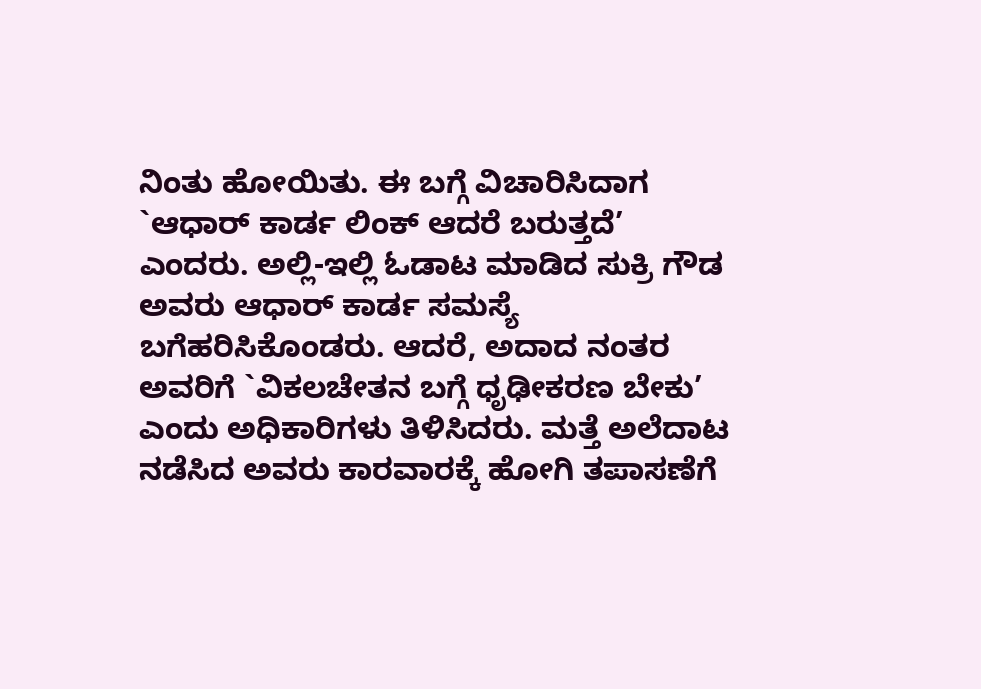ನಿಂತು ಹೋಯಿತು. ಈ ಬಗ್ಗೆ ವಿಚಾರಿಸಿದಾಗ `ಆಧಾರ್ ಕಾರ್ಡ ಲಿಂಕ್ ಆದರೆ ಬರುತ್ತದೆ’ ಎಂದರು. ಅಲ್ಲಿ-ಇಲ್ಲಿ ಓಡಾಟ ಮಾಡಿದ ಸುಕ್ರಿ ಗೌಡ ಅವರು ಆಧಾರ್ ಕಾರ್ಡ ಸಮಸ್ಯೆ ಬಗೆಹರಿಸಿಕೊಂಡರು. ಆದರೆ, ಅದಾದ ನಂತರ ಅವರಿಗೆ `ವಿಕಲಚೇತನ ಬಗ್ಗೆ ಧೃಢೀಕರಣ ಬೇಕು’ ಎಂದು ಅಧಿಕಾರಿಗಳು ತಿಳಿಸಿದರು. ಮತ್ತೆ ಅಲೆದಾಟ ನಡೆಸಿದ ಅವರು ಕಾರವಾರಕ್ಕೆ ಹೋಗಿ ತಪಾಸಣೆಗೆ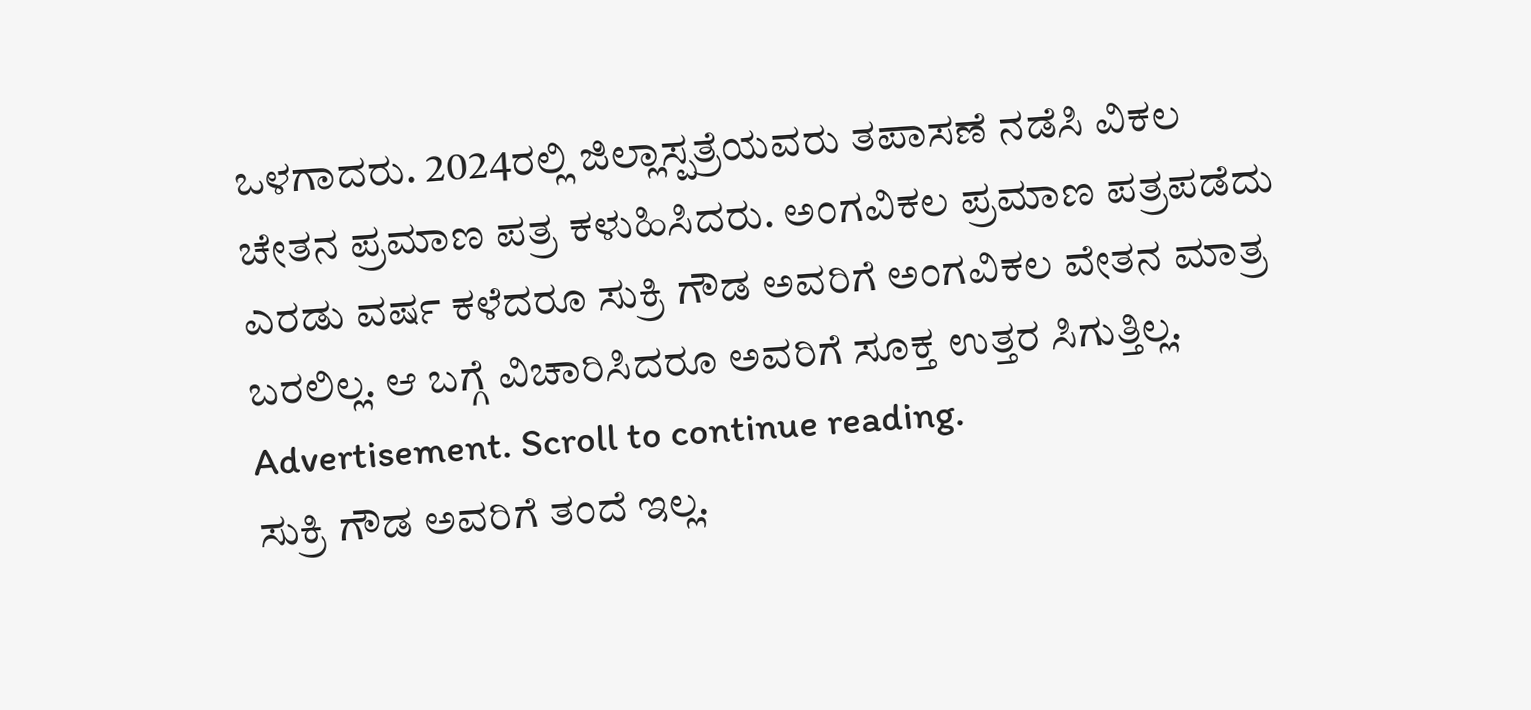ಒಳಗಾದರು. 2024ರಲ್ಲಿ ಜಿಲ್ಲಾಸ್ಪತ್ರೆಯವರು ತಪಾಸಣೆ ನಡೆಸಿ ವಿಕಲ ಚೇತನ ಪ್ರಮಾಣ ಪತ್ರ ಕಳುಹಿಸಿದರು. ಅಂಗವಿಕಲ ಪ್ರಮಾಣ ಪತ್ರಪಡೆದು ಎರಡು ವರ್ಷ ಕಳೆದರೂ ಸುಕ್ರಿ ಗೌಡ ಅವರಿಗೆ ಅಂಗವಿಕಲ ವೇತನ ಮಾತ್ರ ಬರಲಿಲ್ಲ. ಆ ಬಗ್ಗೆ ವಿಚಾರಿಸಿದರೂ ಅವರಿಗೆ ಸೂಕ್ತ ಉತ್ತರ ಸಿಗುತ್ತಿಲ್ಲ.
Advertisement. Scroll to continue reading.
ಸುಕ್ರಿ ಗೌಡ ಅವರಿಗೆ ತಂದೆ ಇಲ್ಲ.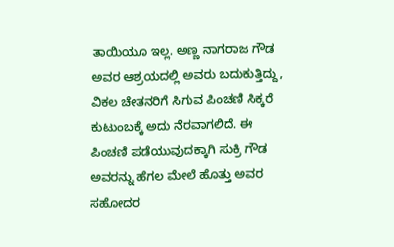ತಾಯಿಯೂ ಇಲ್ಲ. ಅಣ್ಣ ನಾಗರಾಜ ಗೌಡ ಅವರ ಆಶ್ರಯದಲ್ಲಿ ಅವರು ಬದುಕುತ್ತಿದ್ದು, ವಿಕಲ ಚೇತನರಿಗೆ ಸಿಗುವ ಪಿಂಚಣಿ ಸಿಕ್ಕರೆ ಕುಟುಂಬಕ್ಕೆ ಅದು ನೆರವಾಗಲಿದೆ. ಈ ಪಿಂಚಣಿ ಪಡೆಯುವುದಕ್ಕಾಗಿ ಸುಕ್ರಿ ಗೌಡ ಅವರನ್ನು ಹೆಗಲ ಮೇಲೆ ಹೊತ್ತು ಅವರ ಸಹೋದರ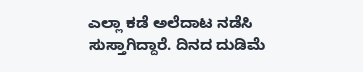ಎಲ್ಲಾ ಕಡೆ ಅಲೆದಾಟ ನಡೆಸಿ ಸುಸ್ತಾಗಿದ್ದಾರೆ. ದಿನದ ದುಡಿಮೆ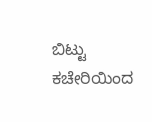ಬಿಟ್ಟು ಕಚೇರಿಯಿಂದ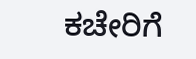ಕಚೇರಿಗೆ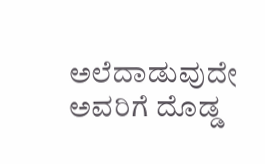ಅಲೆದಾಡುವುದೇ ಅವರಿಗೆ ದೊಡ್ಡ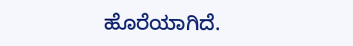ಹೊರೆಯಾಗಿದೆ.